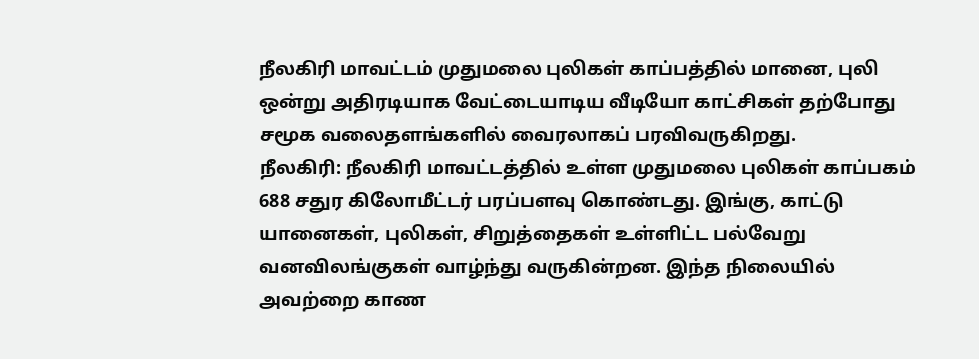நீலகிரி மாவட்டம் முதுமலை புலிகள் காப்பத்தில் மானை, புலி ஒன்று அதிரடியாக வேட்டையாடிய வீடியோ காட்சிகள் தற்போது சமூக வலைதளங்களில் வைரலாகப் பரவிவருகிறது.
நீலகிரி: நீலகிரி மாவட்டத்தில் உள்ள முதுமலை புலிகள் காப்பகம் 688 சதுர கிலோமீட்டர் பரப்பளவு கொண்டது. இங்கு, காட்டு யானைகள், புலிகள், சிறுத்தைகள் உள்ளிட்ட பல்வேறு வனவிலங்குகள் வாழ்ந்து வருகின்றன. இந்த நிலையில் அவற்றை காண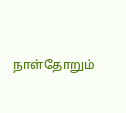நாள்தோறும்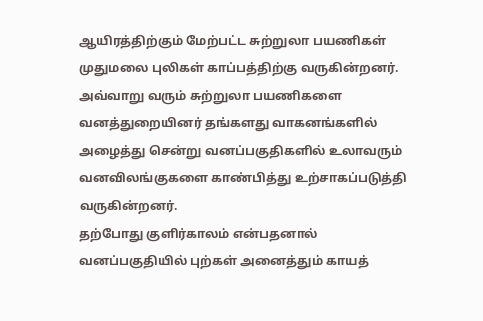ஆயிரத்திற்கும் மேற்பட்ட சுற்றுலா பயணிகள் முதுமலை புலிகள் காப்பத்திற்கு வருகின்றனர்.
அவ்வாறு வரும் சுற்றுலா பயணிகளை வனத்துறையினர் தங்களது வாகனங்களில் அழைத்து சென்று வனப்பகுதிகளில் உலாவரும் வனவிலங்குகளை காண்பித்து உற்சாகப்படுத்தி வருகின்றனர்.
தற்போது குளிர்காலம் என்பதனால் வனப்பகுதியில் புற்கள் அனைத்தும் காயத்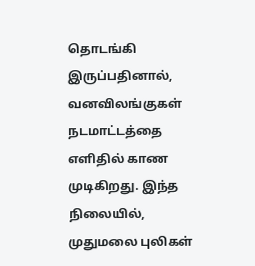தொடங்கி இருப்பதினால், வனவிலங்குகள் நடமாட்டத்தை எளிதில் காண முடிகிறது. இந்த நிலையில், முதுமலை புலிகள்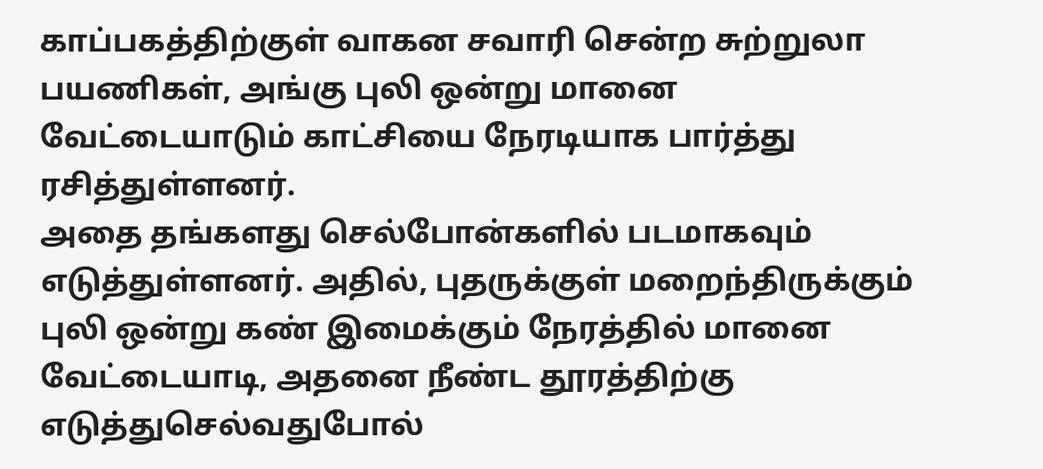காப்பகத்திற்குள் வாகன சவாரி சென்ற சுற்றுலா பயணிகள், அங்கு புலி ஒன்று மானை வேட்டையாடும் காட்சியை நேரடியாக பார்த்து ரசித்துள்ளனர்.
அதை தங்களது செல்போன்களில் படமாகவும் எடுத்துள்ளனர். அதில், புதருக்குள் மறைந்திருக்கும் புலி ஒன்று கண் இமைக்கும் நேரத்தில் மானை வேட்டையாடி, அதனை நீண்ட தூரத்திற்கு எடுத்துசெல்வதுபோல்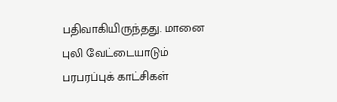பதிவாகியிருந்தது. மானை புலி வேட்டையாடும் பரபரப்புக் காட்சிகள்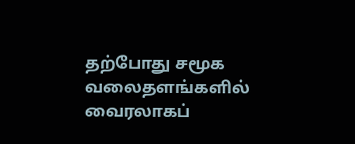தற்போது சமூக வலைதளங்களில் வைரலாகப்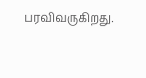பரவிவருகிறது.